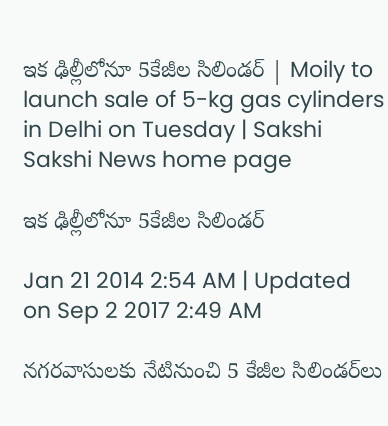ఇక ఢిల్లీలోనూ 5కేజీల సిలిండర్ | Moily to launch sale of 5-kg gas cylinders in Delhi on Tuesday | Sakshi
Sakshi News home page

ఇక ఢిల్లీలోనూ 5కేజీల సిలిండర్

Jan 21 2014 2:54 AM | Updated on Sep 2 2017 2:49 AM

నగరవాసులకు నేటినుంచి 5 కేజీల సిలిండర్‌లు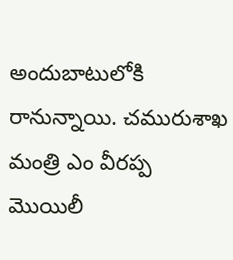అందుబాటులోకి రానున్నాయి. చమురుశాఖ మంత్రి ఎం వీరప్ప మొయిలీ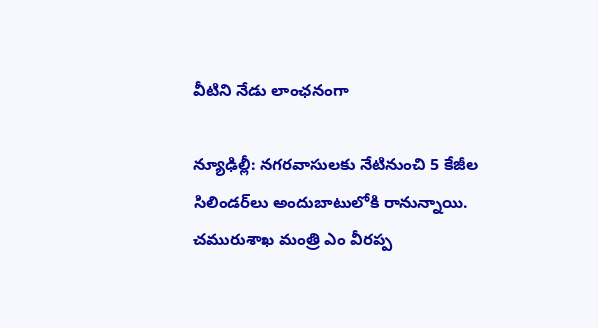వీటిని నేడు లాంఛనంగా

న్యూఢిల్లీ: నగరవాసులకు నేటినుంచి 5 కేజీల సిలిండర్‌లు అందుబాటులోకి రానున్నాయి. చమురుశాఖ మంత్రి ఎం వీరప్ప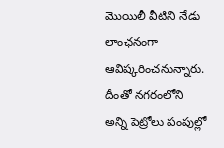మొయిలీ వీటిని నేడు లాంఛనంగా ఆవిష్కరించనున్నారు. దీంతో నగరంలోని అన్ని పెట్రోలు పంపుల్లో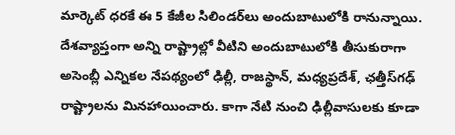మార్కెట్ ధరకే ఈ 5 కేజీల సిలిండర్‌లు అందుబాటులోకి రానున్నాయి. దేశవ్యాప్తంగా అన్ని రాష్ట్రాల్లో వీటిని అందుబాటులోకి తీసుకురాగా అసెంబ్లీ ఎన్నికల నేపథ్యంలో ఢిల్లీ, రాజస్థాన్, మధ్యప్రదేశ్, ఛత్తీస్‌గఢ్ రాష్ట్రాలను మినహాయించారు. కాగా నేటి నుంచి ఢిల్లీవాసులకు కూడా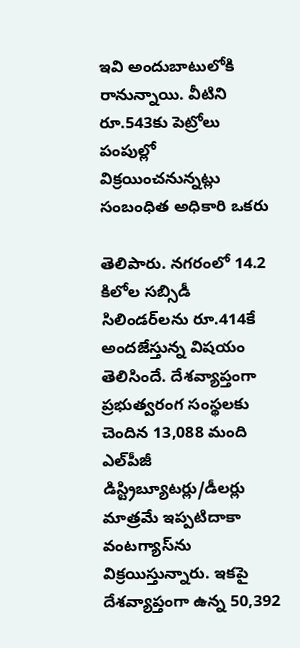ఇవి అందుబాటులోకి రానున్నాయి. వీటిని రూ.543కు పెట్రోలు పంపుల్లో విక్రయించనున్నట్లు సంబంధిత అధికారి ఒకరు

తెలిపారు. నగరంలో 14.2 కిలోల సబ్సిడీ సిలిండర్‌లను రూ.414కే  అందజేస్తున్న విషయం తెలిసిందే. దేశవ్యాప్తంగా ప్రభుత్వరంగ సంస్థలకు చెందిన 13,088 మంది ఎల్‌పీజీ డిస్ట్రిబ్యూటర్లు/డీలర్లు మాత్రమే ఇప్పటిదాకా వంటగ్యాస్‌ను విక్రయిస్తున్నారు. ఇకపై దేశవ్యాప్తంగా ఉన్న 50,392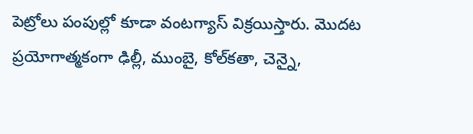పెట్రోలు పంపుల్లో కూడా వంటగ్యాస్ విక్రయిస్తారు. మొదట ప్రయోగాత్మకంగా ఢిల్లీ, ముంబై, కోల్‌కతా, చెన్నై,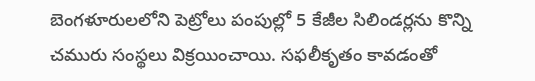బెంగళూరులలోని పెట్రోలు పంపుల్లో 5 కేజీల సిలిండర్లను కొన్ని చమురు సంస్థలు విక్రయించాయి. సఫలీకృతం కావడంతో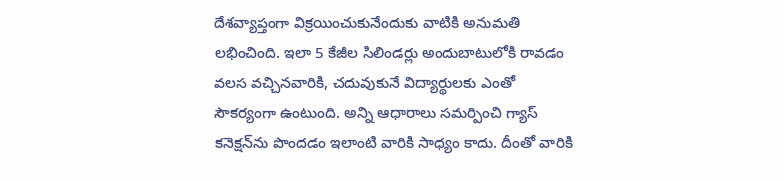దేశవ్యాప్తంగా విక్రయించుకునేందుకు వాటికి అనుమతి లభించింది. ఇలా 5 కేజీల సిలిండర్లు అందుబాటులోకి రావడం వలస వచ్చినవారికి, చదువుకునే విద్యార్థులకు ఎంతో సౌకర్యంగా ఉంటుంది. అన్ని ఆధారాలు సమర్పించి గ్యాస్ కనెక్షన్‌ను పొందడం ఇలాంటి వారికి సాధ్యం కాదు. దీంతో వారికి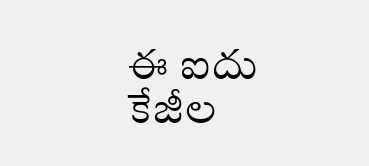ఈ ఐదు కేజీల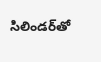సిలిండర్‌తో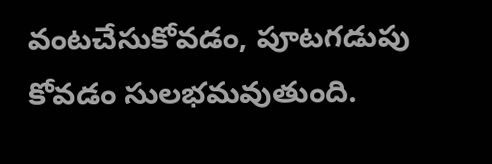వంటచేసుకోవడం, పూటగడుపు కోవడం సులభమవుతుంది.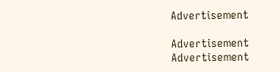Advertisement

Advertisement
Advertisement